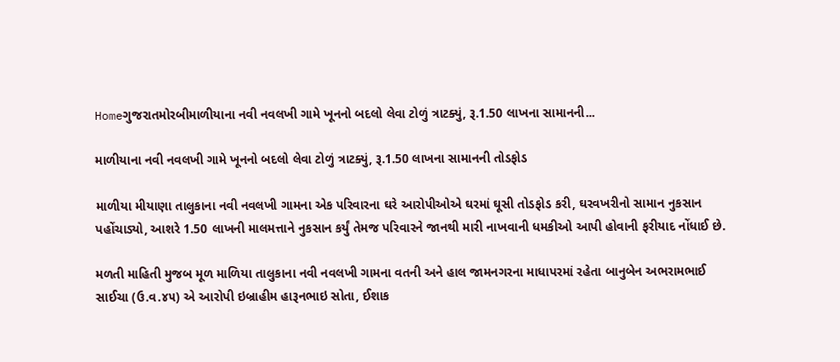Homeગુજરાતમોરબીમાળીયાના નવી નવલખી ગામે ખૂનનો બદલો લેવા ટોળું ત્રાટક્યું, રૂ.1.50 લાખના સામાનની...

માળીયાના નવી નવલખી ગામે ખૂનનો બદલો લેવા ટોળું ત્રાટક્યું, રૂ.1.50 લાખના સામાનની તોડફોડ

માળીયા મીયાણા તાલુકાના નવી નવલખી ગામના એક પરિવારના ઘરે આરોપીઓએ ઘરમાં ઘૂસી તોડફોડ કરી, ઘરવખરીનો સામાન નુકસાન પહોંચાડ્યો, આશરે 1.50 લાખની માલમત્તાને નુકસાન કર્યું તેમજ પરિવારને જાનથી મારી નાખવાની ધમકીઓ આપી હોવાની ફરીયાદ નોંધાઈ છે.

મળતી માહિતી મુજબ મૂળ માળિયા તાલુકાના નવી નવલખી ગામના વતની અને હાલ જામનગરના માધાપરમાં રહેતા બાનુબેન અભરામભાઈ સાઈચા (ઉ.વ.૪૫) એ આરોપી ઇબ્રાહીમ હારૂનભાઇ સોતા, ઈશાક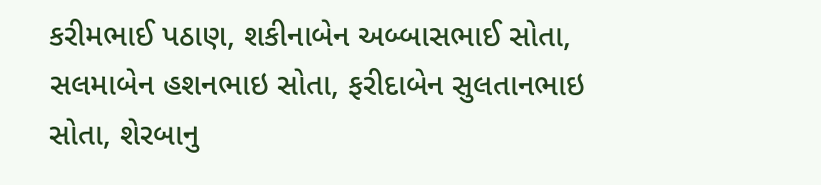કરીમભાઈ પઠાણ, શકીનાબેન અબ્બાસભાઈ સોતા, સલમાબેન હશનભાઇ સોતા, ફરીદાબેન સુલતાનભાઇ સોતા, શેરબાનુ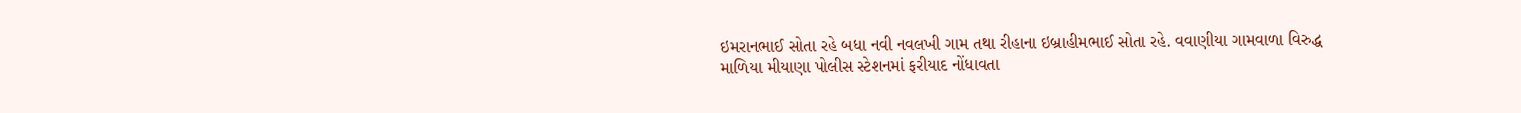ઇમરાનભાઈ સોતા રહે બધા નવી નવલખી ગામ તથા રીહાના ઇબ્રાહીમભાઈ સોતા રહે. વવાણીયા ગામવાળા વિરુદ્ધ માળિયા મીયાણા પોલીસ સ્ટેશનમાં ફરીયાદ નોંધાવતા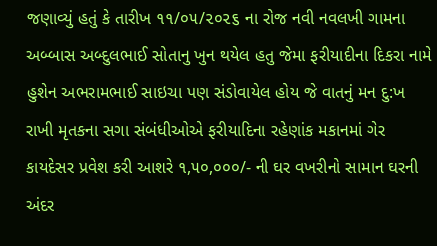જણાવ્યું હતું કે તારીખ ૧૧/૦૫/૨૦૨૬ ના રોજ નવી નવલખી ગામના અબ્બાસ અબ્દુલભાઈ સોતાનુ ખુન થયેલ હતુ જેમા ફરીયાદીના દિકરા નામે હુશેન અભરામભાઈ સાઇચા પણ સંડોવાયેલ હોય જે વાતનું મન દુ:ખ રાખી મૃતકના સગા સંબંધીઓએ ફરીયાદિના રહેણાંક મકાનમાં ગેર કાયદેસર પ્રવેશ કરી આશરે ૧,૫૦,૦૦૦/- ની ઘર વખરીનો સામાન ઘરની અંદર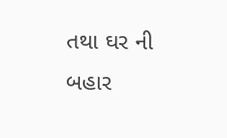તથા ઘર ની બહાર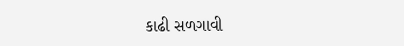કાઢી સળગાવી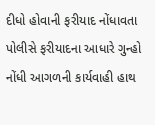દીધો હોવાની ફરીયાદ નોંધાવતા પોલીસે ફરીયાદના આધારે ગુન્હો નોંધી આગળની કાર્યવાહી હાથ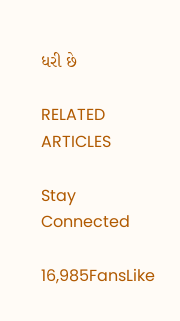ધરી છે

RELATED ARTICLES

Stay Connected

16,985FansLike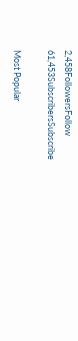2,458FollowersFollow
61,453SubscribersSubscribe

Most Popular